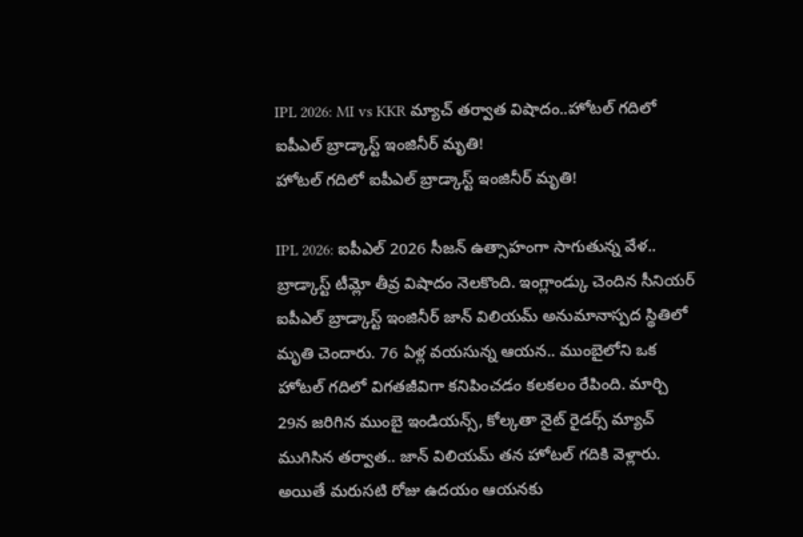IPL 2026: MI vs KKR మ్యాచ్ తర్వాత విషాదం..హోటల్ గదిలో ఐపీఎల్ బ్రాడ్కాస్ట్ ఇంజినీర్ మృతి!
హోటల్ గదిలో ఐపీఎల్ బ్రాడ్కాస్ట్ ఇంజినీర్ మృతి!

IPL 2026: ఐపీఎల్ 2026 సీజన్ ఉత్సాహంగా సాగుతున్న వేళ.. బ్రాడ్కాస్ట్ టీమ్లో తీవ్ర విషాదం నెలకొంది. ఇంగ్లాండ్కు చెందిన సీనియర్ ఐపీఎల్ బ్రాడ్కాస్ట్ ఇంజినీర్ జాన్ విలియమ్ అనుమానాస్పద స్థితిలో మృతి చెందారు. 76 ఏళ్ల వయసున్న ఆయన.. ముంబైలోని ఒక హోటల్ గదిలో విగతజీవిగా కనిపించడం కలకలం రేపింది. మార్చి 29న జరిగిన ముంబై ఇండియన్స్, కోల్కతా నైట్ రైడర్స్ మ్యాచ్ ముగిసిన తర్వాత.. జాన్ విలియమ్ తన హోటల్ గదికి వెళ్లారు. అయితే మరుసటి రోజు ఉదయం ఆయనకు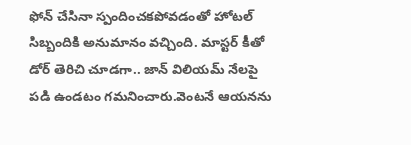ఫోన్ చేసినా స్పందించకపోవడంతో హోటల్ సిబ్బందికి అనుమానం వచ్చింది. మాస్టర్ కీతో డోర్ తెరిచి చూడగా.. జాన్ విలియమ్ నేలపై పడి ఉండటం గమనించారు.వెంటనే ఆయనను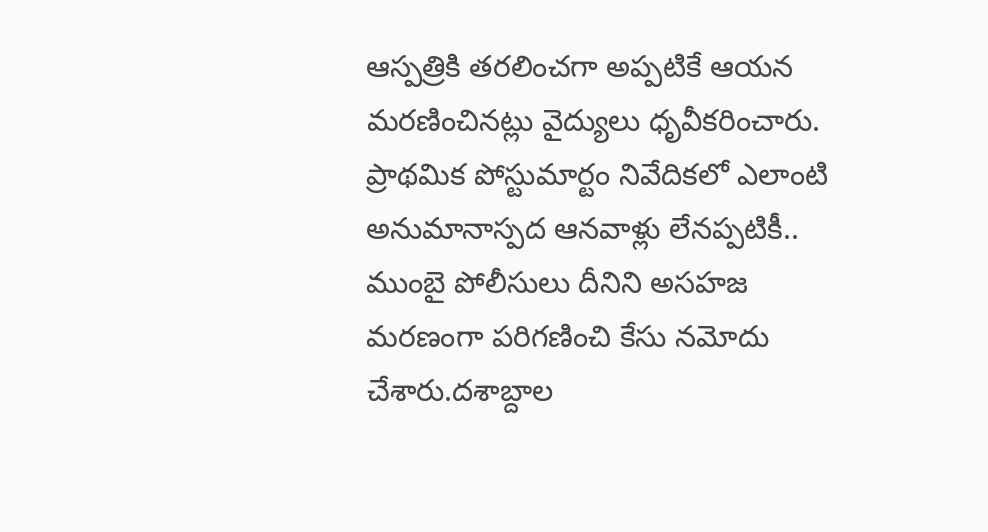ఆస్పత్రికి తరలించగా అప్పటికే ఆయన మరణించినట్లు వైద్యులు ధృవీకరించారు.
ప్రాథమిక పోస్టుమార్టం నివేదికలో ఎలాంటి అనుమానాస్పద ఆనవాళ్లు లేనప్పటికీ.. ముంబై పోలీసులు దీనిని అసహజ మరణంగా పరిగణించి కేసు నమోదు చేశారు.దశాబ్దాల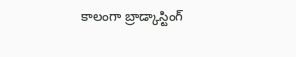కాలంగా బ్రాడ్కాస్టింగ్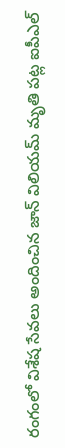రంగంలో విశేష సేవలు అందించిన జాన్ విలియమ్ మృతి పట్ల ఐపీఎల్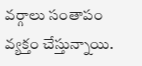వర్గాలు సంతాపం వ్యక్తం చేస్తున్నాయి.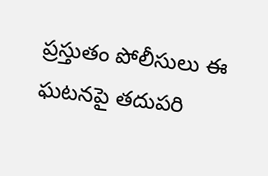ప్రస్తుతం పోలీసులు ఈ ఘటనపై తదుపరి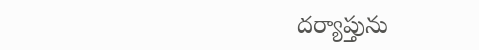దర్యాప్తును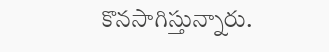కొనసాగిస్తున్నారు.